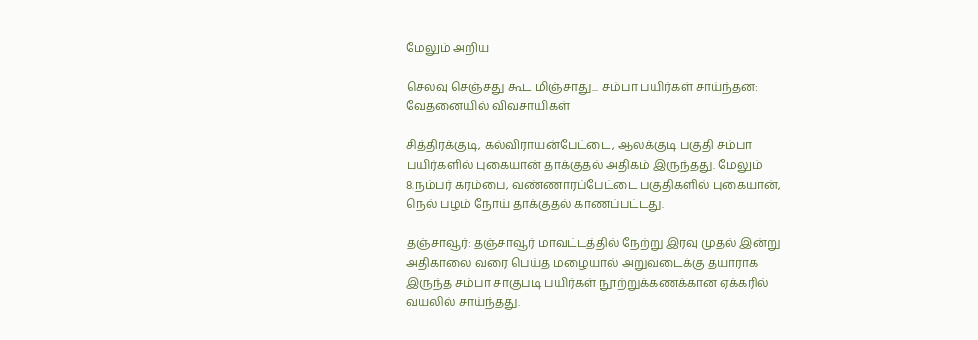மேலும் அறிய

செலவு செஞ்சது கூட மிஞ்சாது... சம்பா பயிர்கள் சாய்ந்தன: வேதனையில் விவசாயிகள்

சித்திரக்குடி, கல்விராயன்பேட்டை, ஆலக்குடி பகுதி சம்பா பயிர்களில் புகையான் தாக்குதல் அதிகம் இருந்தது. மேலும் 8.நம்பர் கரம்பை, வண்ணாரப்பேட்டை பகுதிகளில் புகையான், நெல் பழம் நோய் தாக்குதல் காணப்பட்டது.

தஞ்சாவூர்: தஞ்சாவூர் மாவட்டத்தில் நேற்று இரவு முதல் இன்று அதிகாலை வரை பெய்த மழையால் அறுவடைக்கு தயாராக இருந்த சம்பா சாகுபடி பயிர்கள் நூற்றுக்கணக்கான ஏக்கரில் வயலில் சாய்ந்தது.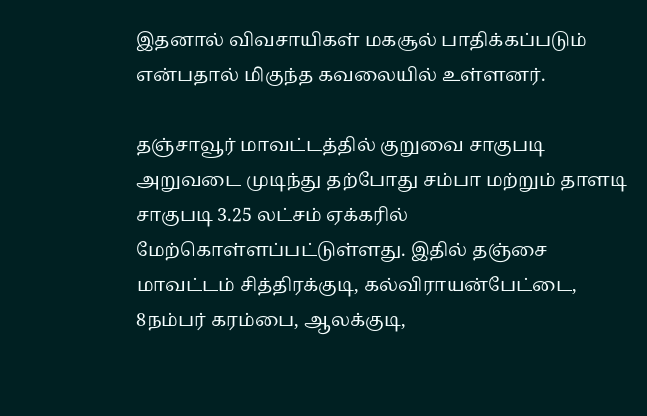இதனால் விவசாயிகள் மகசூல் பாதிக்கப்படும் என்பதால் மிகுந்த கவலையில் உள்ளனர்.

தஞ்சாவூர் மாவட்டத்தில் குறுவை சாகுபடி அறுவடை முடிந்து தற்போது சம்பா மற்றும் தாளடி சாகுபடி 3.25 லட்சம் ஏக்கரில் மேற்கொள்ளப்பட்டுள்ளது. இதில் தஞ்சை மாவட்டம் சித்திரக்குடி, கல்விராயன்பேட்டை, 8நம்பர் கரம்பை, ஆலக்குடி,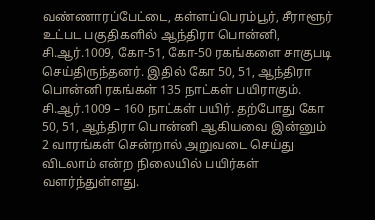வண்ணாரப்பேட்டை, கள்ளப்பெரம்பூர், சீராளூர் உட்பட பகுதிகளில் ஆந்திரா பொன்னி, சி.ஆர்.1009, கோ-51, கோ-50 ரகங்களை சாகுபடி செய்திருந்தனர். இதில் கோ 50, 51, ஆந்திரா பொன்னி ரகங்கள் 135 நாட்கள் பயிராகும். சி.ஆர்.1009 – 160 நாட்கள் பயிர். தற்போது கோ 50, 51, ஆந்திரா பொன்னி ஆகியவை இன்னும் 2 வாரங்கள் சென்றால் அறுவடை செய்து விடலாம் என்ற நிலையில் பயிர்கள் வளர்ந்துள்ளது.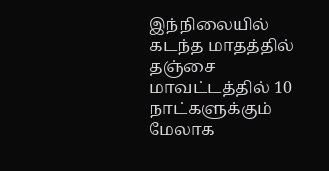இந்நிலையில் கடந்த மாதத்தில் தஞ்சை மாவட்டத்தில் 10 நாட்களுக்கும் மேலாக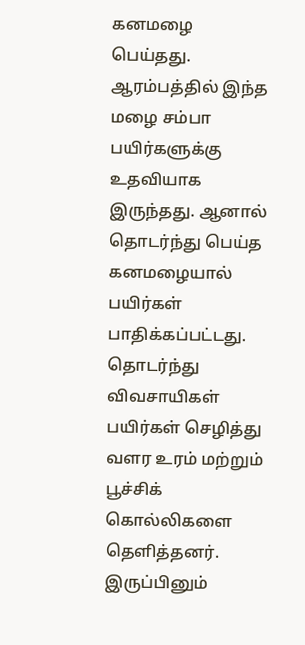கனமழை பெய்தது. ஆரம்பத்தில் இந்த மழை சம்பா பயிர்களுக்கு உதவியாக இருந்தது. ஆனால் தொடர்ந்து பெய்த கனமழையால் பயிர்கள் பாதிக்கப்பட்டது. தொடர்ந்து விவசாயிகள் பயிர்கள் செழித்து வளர உரம் மற்றும் பூச்சிக் கொல்லிகளை தெளித்தனர். இருப்பினும்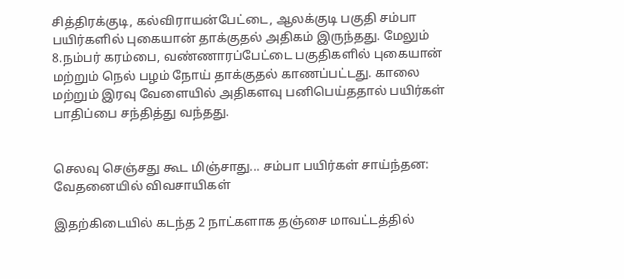சித்திரக்குடி, கல்விராயன்பேட்டை, ஆலக்குடி பகுதி சம்பா பயிர்களில் புகையான் தாக்குதல் அதிகம் இருந்தது. மேலும் 8.நம்பர் கரம்பை, வண்ணாரப்பேட்டை பகுதிகளில் புகையான் மற்றும் நெல் பழம் நோய் தாக்குதல் காணப்பட்டது. காலை மற்றும் இரவு வேளையில் அதிகளவு பனிபெய்ததால் பயிர்கள் பாதிப்பை சந்தித்து வந்தது.


செலவு செஞ்சது கூட மிஞ்சாது... சம்பா பயிர்கள் சாய்ந்தன: வேதனையில் விவசாயிகள்

இதற்கிடையில் கடந்த 2 நாட்களாக தஞ்சை மாவட்டத்தில்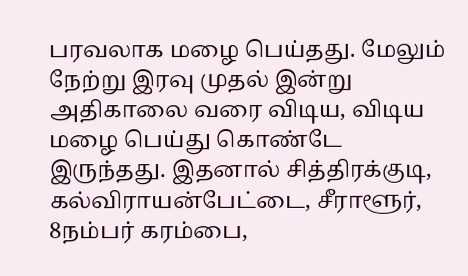பரவலாக மழை பெய்தது. மேலும் நேற்று இரவு முதல் இன்று அதிகாலை வரை விடிய, விடிய மழை பெய்து கொண்டே இருந்தது. இதனால் சித்திரக்குடி, கல்விராயன்பேட்டை, சீராளூர், 8நம்பர் கரம்பை,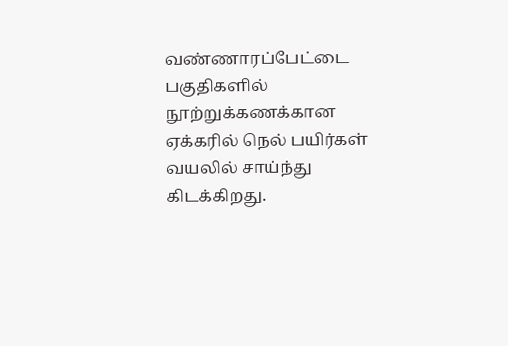வண்ணாரப்பேட்டை பகுதிகளில் நூற்றுக்கணக்கான ஏக்கரில் நெல் பயிர்கள் வயலில் சாய்ந்து கிடக்கிறது.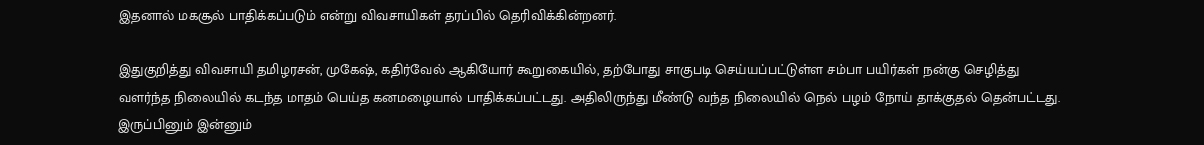இதனால் மகசூல் பாதிக்கப்படும் என்று விவசாயிகள் தரப்பில் தெரிவிக்கின்றனர்.

இதுகுறித்து விவசாயி தமிழரசன், முகேஷ், கதிர்வேல் ஆகியோர் கூறுகையில், தற்போது சாகுபடி செய்யப்பட்டுள்ள சம்பா பயிர்கள் நன்கு செழித்து வளர்ந்த நிலையில் கடந்த மாதம் பெய்த கனமழையால் பாதிக்கப்பட்டது. அதிலிருந்து மீண்டு வந்த நிலையில் நெல் பழம் நோய் தாக்குதல் தென்பட்டது. இருப்பினும் இன்னும்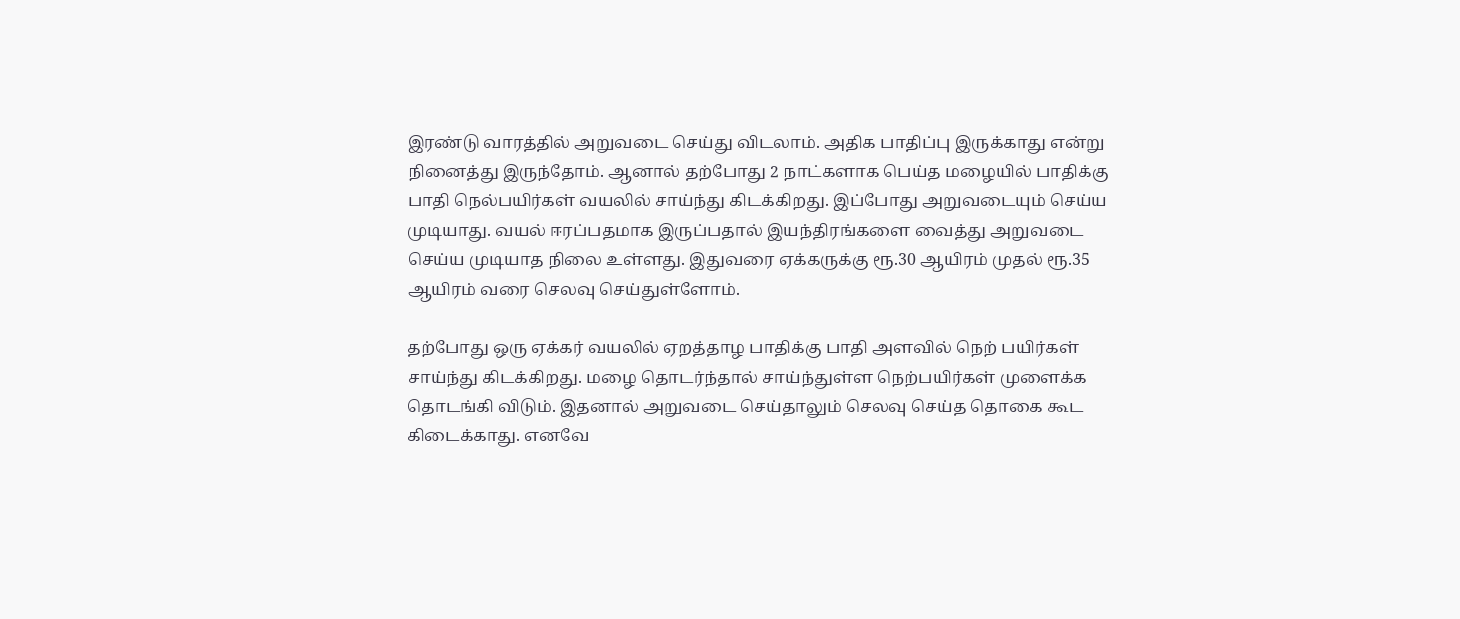இரண்டு வாரத்தில் அறுவடை செய்து விடலாம். அதிக பாதிப்பு இருக்காது என்று நினைத்து இருந்தோம். ஆனால் தற்போது 2 நாட்களாக பெய்த மழையில் பாதிக்கு பாதி நெல்பயிர்கள் வயலில் சாய்ந்து கிடக்கிறது. இப்போது அறுவடையும் செய்ய முடியாது. வயல் ஈரப்பதமாக இருப்பதால் இயந்திரங்களை வைத்து அறுவடை செய்ய முடியாத நிலை உள்ளது. இதுவரை ஏக்கருக்கு ரூ.30 ஆயிரம் முதல் ரூ.35 ஆயிரம் வரை செலவு செய்துள்ளோம்.

தற்போது ஒரு ஏக்கர் வயலில் ஏறத்தாழ பாதிக்கு பாதி அளவில் நெற் பயிர்கள் சாய்ந்து கிடக்கிறது. மழை தொடர்ந்தால் சாய்ந்துள்ள நெற்பயிர்கள் முளைக்க தொடங்கி விடும். இதனால் அறுவடை செய்தாலும் செலவு செய்த தொகை கூட கிடைக்காது. எனவே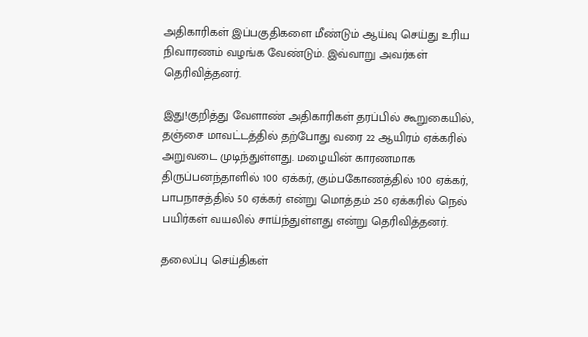அதிகாரிகள் இப்பகுதிகளை மீண்டும் ஆய்வு செய்து உரிய நிவாரணம் வழங்க வேண்டும். இவ்வாறு அவர்கள் தெரிவித்தனர்.

இது!குறித்து வேளாண் அதிகாரிகள் தரப்பில் கூறுகையில், தஞ்சை மாவட்டத்தில் தற்போது வரை 22 ஆயிரம் ஏக்கரில் அறுவடை முடிந்துள்ளது. மழையின் காரணமாக திருப்பனந்தாளில் 100 ஏக்கர், கும்பகோணத்தில் 100 ஏக்கர், பாபநாசத்தில் 50 ஏக்கர் என்று மொத்தம் 250 ஏக்கரில் நெல் பயிர்கள் வயலில் சாய்ந்துள்ளது என்று தெரிவித்தனர்.

தலைப்பு செய்திகள்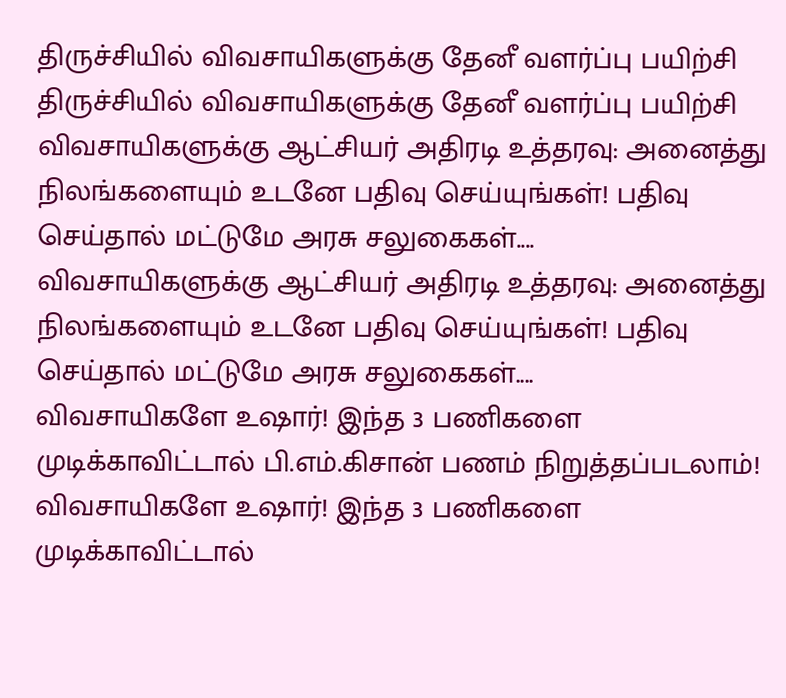திருச்சியில் விவசாயிகளுக்கு தேனீ வளர்ப்பு பயிற்சி
திருச்சியில் விவசாயிகளுக்கு தேனீ வளர்ப்பு பயிற்சி
விவசாயிகளுக்கு ஆட்சியர் அதிரடி உத்தரவு: அனைத்து நிலங்களையும் உடனே பதிவு செய்யுங்கள்! பதிவு செய்தால் மட்டுமே அரசு சலுகைகள்....
விவசாயிகளுக்கு ஆட்சியர் அதிரடி உத்தரவு: அனைத்து நிலங்களையும் உடனே பதிவு செய்யுங்கள்! பதிவு செய்தால் மட்டுமே அரசு சலுகைகள்....
விவசாயிகளே உஷார்! இந்த 3 பணிகளை முடிக்காவிட்டால் பி.எம்.கிசான் பணம் நிறுத்தப்படலாம்!
விவசாயிகளே உஷார்! இந்த 3 பணிகளை முடிக்காவிட்டால்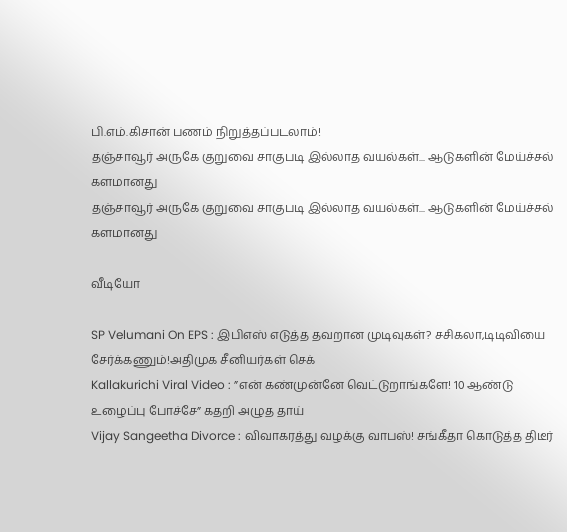பி.எம்.கிசான் பணம் நிறுத்தப்படலாம்!
தஞ்சாவூர் அருகே குறுவை சாகுபடி இல்லாத வயல்கள்... ஆடுகளின் மேய்ச்சல் களமானது
தஞ்சாவூர் அருகே குறுவை சாகுபடி இல்லாத வயல்கள்... ஆடுகளின் மேய்ச்சல் களமானது

வீடியோ

SP Velumani On EPS : இபிஎஸ் எடுத்த தவறான முடிவுகள்? சசிகலா,டிடிவியை சேர்க்கணும்!அதிமுக சீனியர்கள் செக்
Kallakurichi Viral Video : ”என் கண்முன்னே வெட்டுறாங்களே! 10 ஆண்டு உழைப்பு போச்சே” கதறி அழுத தாய்
Vijay Sangeetha Divorce : விவாகரத்து வழக்கு வாபஸ்! சங்கீதா கொடுத்த திடீர்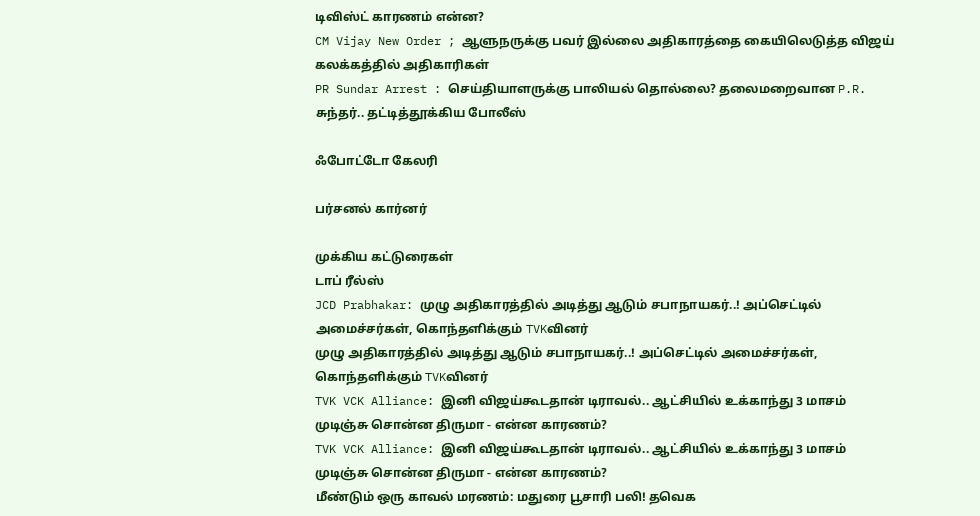டிவிஸ்ட் காரணம் என்ன?
CM Vijay New Order ; ஆளுநருக்கு பவர் இல்லை அதிகாரத்தை கையிலெடுத்த விஜய் கலக்கத்தில் அதிகாரிகள்
PR Sundar Arrest : செய்தியாளருக்கு பாலியல் தொல்லை? தலைமறைவான P.R. சுந்தர்.. தட்டித்தூக்கிய போலீஸ்

ஃபோட்டோ கேலரி

பர்சனல் கார்னர்

முக்கிய கட்டுரைகள்
டாப் ரீல்ஸ்
JCD Prabhakar: முழு அதிகாரத்தில் அடித்து ஆடும் சபாநாயகர்..! அப்செட்டில் அமைச்சர்கள், கொந்தளிக்கும் TVKவினர்
முழு அதிகாரத்தில் அடித்து ஆடும் சபாநாயகர்..! அப்செட்டில் அமைச்சர்கள், கொந்தளிக்கும் TVKவினர்
TVK VCK Alliance: இனி விஜய்கூடதான் டிராவல்.. ஆட்சியில் உக்காந்து 3 மாசம் முடிஞ்சு சொன்ன திருமா - என்ன காரணம்?
TVK VCK Alliance: இனி விஜய்கூடதான் டிராவல்.. ஆட்சியில் உக்காந்து 3 மாசம் முடிஞ்சு சொன்ன திருமா - என்ன காரணம்?
மீண்டும் ஒரு காவல் மரணம்: மதுரை பூசாரி பலி! தவெக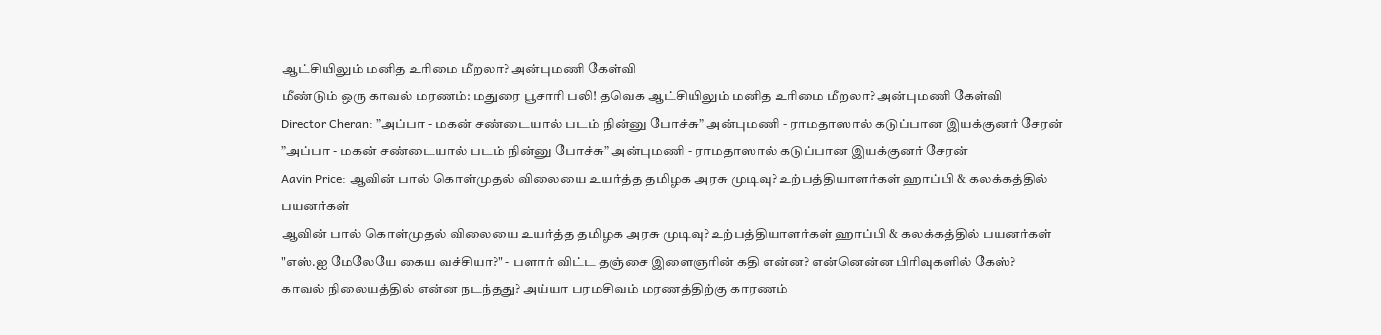ஆட்சியிலும் மனித உரிமை மீறலா? அன்புமணி கேள்வி
மீண்டும் ஒரு காவல் மரணம்: மதுரை பூசாரி பலி! தவெக ஆட்சியிலும் மனித உரிமை மீறலா? அன்புமணி கேள்வி
Director Cheran: ”அப்பா - மகன் சண்டையால் படம் நின்னு போச்சு” அன்புமணி - ராமதாஸால் கடுப்பான இயக்குனர் சேரன்
”அப்பா - மகன் சண்டையால் படம் நின்னு போச்சு” அன்புமணி - ராமதாஸால் கடுப்பான இயக்குனர் சேரன்
Aavin Price: ஆவின் பால் கொள்முதல் விலையை உயர்த்த தமிழக அரசு முடிவு? உற்பத்தியாளர்கள் ஹாப்பி & கலக்கத்தில் பயனர்கள்
ஆவின் பால் கொள்முதல் விலையை உயர்த்த தமிழக அரசு முடிவு? உற்பத்தியாளர்கள் ஹாப்பி & கலக்கத்தில் பயனர்கள்
"எஸ்.ஐ மேலேயே கைய வச்சியா?" - பளார் விட்ட தஞ்சை இளைஞரின் கதி என்ன? என்னென்ன பிரிவுகளில் கேஸ்?
காவல் நிலையத்தில் என்ன நடந்தது? அய்யா பரமசிவம் மரணத்திற்கு காரணம்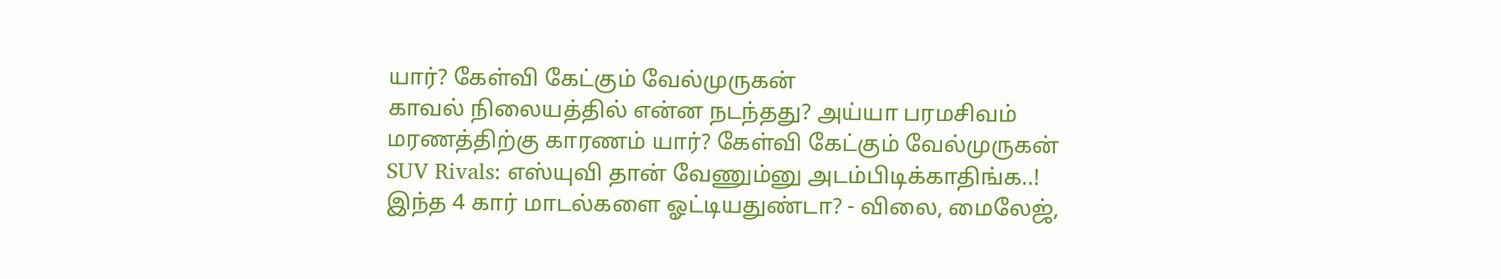யார்? கேள்வி கேட்கும் வேல்முருகன்
காவல் நிலையத்தில் என்ன நடந்தது? அய்யா பரமசிவம் மரணத்திற்கு காரணம் யார்? கேள்வி கேட்கும் வேல்முருகன்
SUV Rivals: எஸ்யுவி தான் வேணும்னு அடம்பிடிக்காதிங்க..! இந்த 4 கார் மாடல்களை ஓட்டியதுண்டா? - விலை, மைலேஜ்,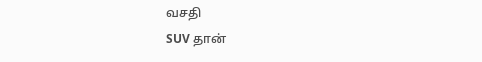வசதி
SUV தான்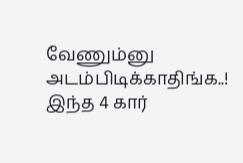வேணும்னு அடம்பிடிக்காதிங்க..! இந்த 4 கார்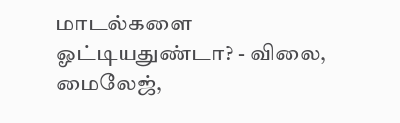மாடல்களை ஓட்டியதுண்டா? - விலை, மைலேஜ்,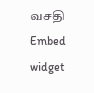வசதி
Embed widget